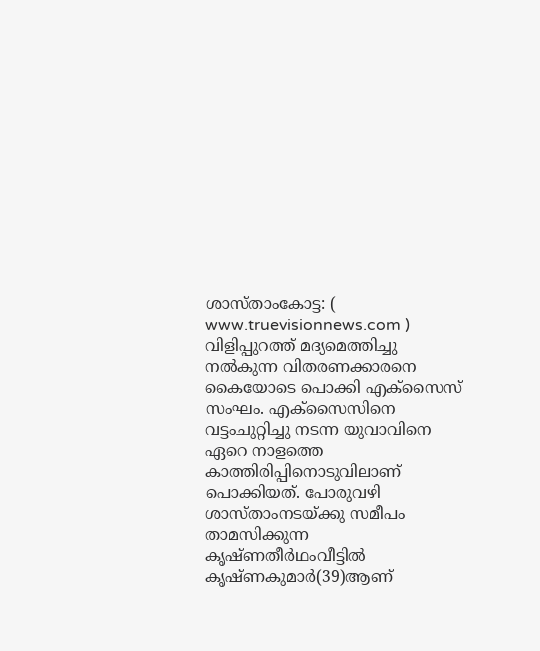ശാസ്താംകോട്ട: ( www.truevisionnews.com ) വിളിപ്പുറത്ത് മദ്യമെത്തിച്ചു നൽകുന്ന വിതരണക്കാരനെ കൈയോടെ പൊക്കി എക്സൈസ് സംഘം. എക്സൈസിനെ വട്ടംചുറ്റിച്ചു നടന്ന യുവാവിനെ ഏറെ നാളത്തെ കാത്തിരിപ്പിനൊടുവിലാണ് പൊക്കിയത്. പോരുവഴി ശാസ്താംനടയ്ക്കു സമീപം താമസിക്കുന്ന കൃഷ്ണതീർഥംവീട്ടിൽ കൃഷ്ണകുമാർ(39)ആണ്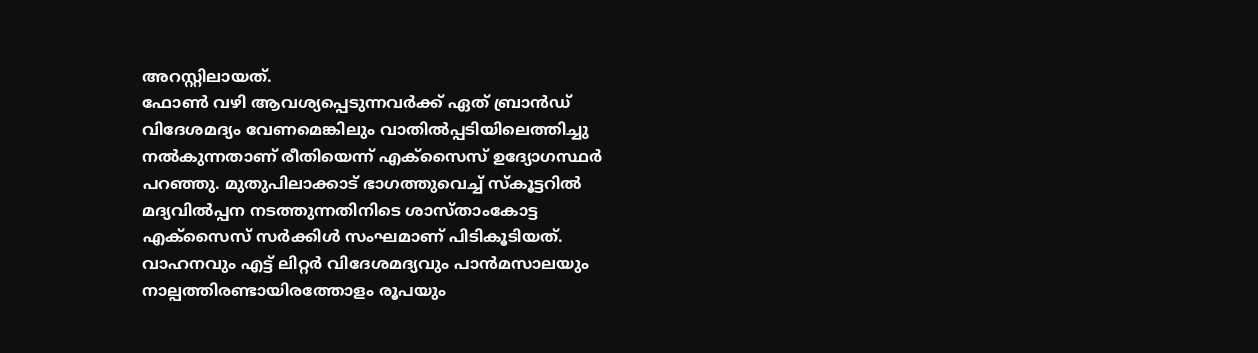അറസ്റ്റിലായത്.
ഫോൺ വഴി ആവശ്യപ്പെടുന്നവർക്ക് ഏത് ബ്രാൻഡ് വിദേശമദ്യം വേണമെങ്കിലും വാതിൽപ്പടിയിലെത്തിച്ചു നൽകുന്നതാണ് രീതിയെന്ന് എക്സൈസ് ഉദ്യോഗസ്ഥർ പറഞ്ഞു. മുതുപിലാക്കാട് ഭാഗത്തുവെച്ച് സ്കൂട്ടറിൽ മദ്യവിൽപ്പന നടത്തുന്നതിനിടെ ശാസ്താംകോട്ട എക്സൈസ് സർക്കിൾ സംഘമാണ് പിടികൂടിയത്. വാഹനവും എട്ട് ലിറ്റർ വിദേശമദ്യവും പാൻമസാലയും നാല്പത്തിരണ്ടായിരത്തോളം രൂപയും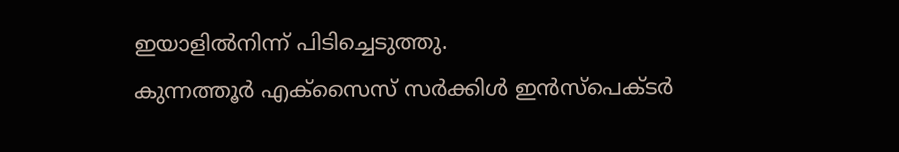ഇയാളിൽനിന്ന് പിടിച്ചെടുത്തു.
കുന്നത്തൂർ എക്സൈസ് സർക്കിൾ ഇൻസ്പെക്ടർ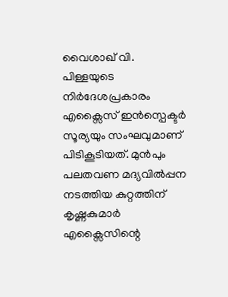വൈശാഖ് വി. പിള്ളയുടെ നിർദേശപ്രകാരം എക്സൈസ് ഇൻസ്പെക്ടർ സൂര്യയും സംഘവുമാണ് പിടികൂടിയത്. മുൻപും പലതവണ മദ്യവിൽപ്പന നടത്തിയ കുറ്റത്തിന് കൃഷ്ണകുമാർ എക്സൈസിന്റെ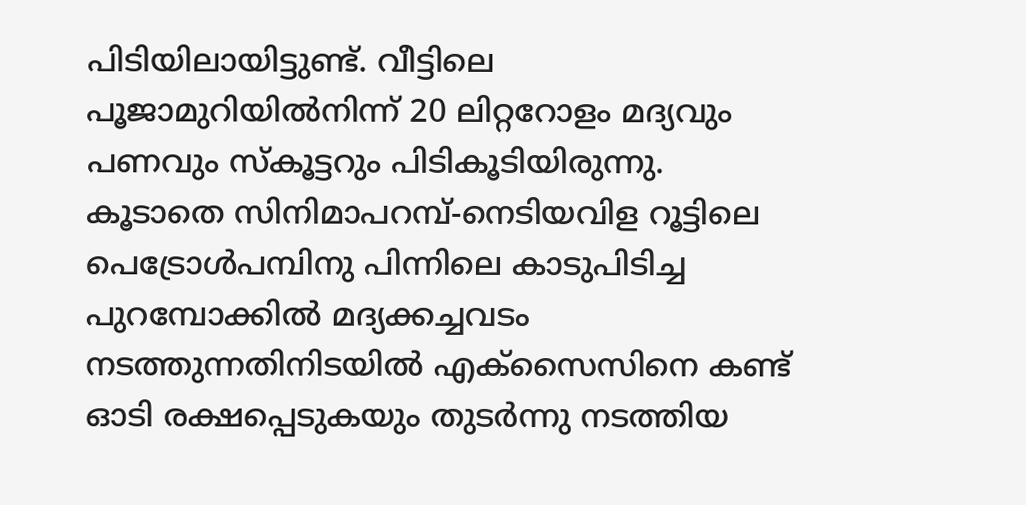പിടിയിലായിട്ടുണ്ട്. വീട്ടിലെ പൂജാമുറിയിൽനിന്ന് 20 ലിറ്ററോളം മദ്യവും പണവും സ്കൂട്ടറും പിടികൂടിയിരുന്നു.
കൂടാതെ സിനിമാപറമ്പ്-നെടിയവിള റൂട്ടിലെ പെട്രോൾപമ്പിനു പിന്നിലെ കാടുപിടിച്ച പുറമ്പോക്കിൽ മദ്യക്കച്ചവടം നടത്തുന്നതിനിടയിൽ എക്സൈസിനെ കണ്ട് ഓടി രക്ഷപ്പെടുകയും തുടർന്നു നടത്തിയ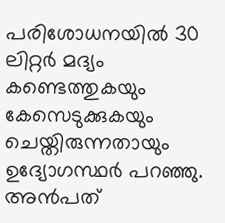പരിശോധനയിൽ 30 ലിറ്റർ മദ്യം കണ്ടെത്തുകയും കേസെടുക്കുകയും ചെയ്തിരുന്നതായും ഉദ്യോഗസ്ഥർ പറഞ്ഞു. അൻപത്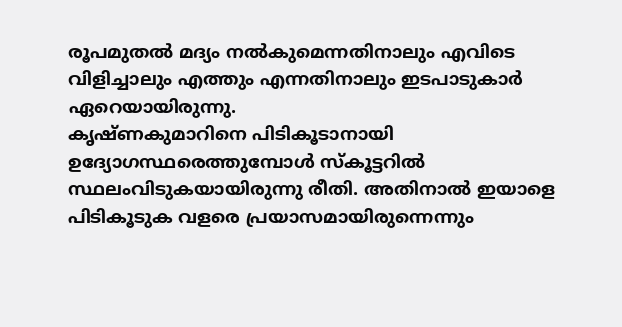രൂപമുതൽ മദ്യം നൽകുമെന്നതിനാലും എവിടെ വിളിച്ചാലും എത്തും എന്നതിനാലും ഇടപാടുകാർ ഏറെയായിരുന്നു.
കൃഷ്ണകുമാറിനെ പിടികൂടാനായി ഉദ്യോഗസ്ഥരെത്തുമ്പോൾ സ്കൂട്ടറിൽ സ്ഥലംവിടുകയായിരുന്നു രീതി. അതിനാൽ ഇയാളെ പിടികൂടുക വളരെ പ്രയാസമായിരുന്നെന്നും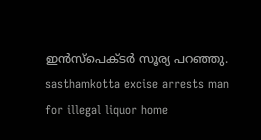ഇൻസ്പെക്ടർ സൂര്യ പറഞ്ഞു.
sasthamkotta excise arrests man for illegal liquor home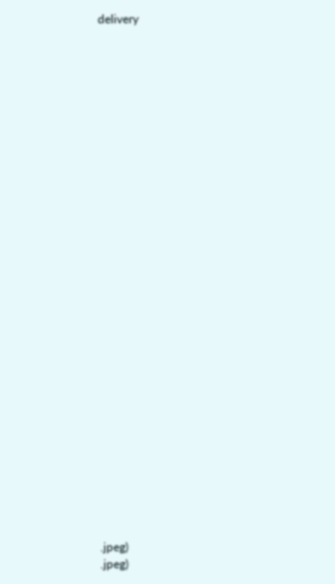delivery





























.jpeg)
.jpeg)